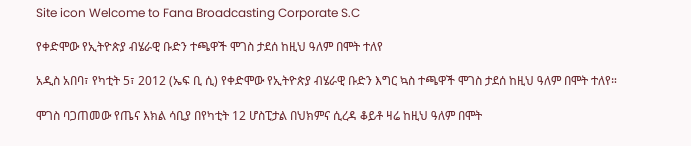Site icon Welcome to Fana Broadcasting Corporate S.C

የቀድሞው የኢትዮጵያ ብሄራዊ ቡድን ተጫዋች ሞገስ ታደሰ ከዚህ ዓለም በሞት ተለየ

አዲስ አበባ፣ የካቲት 5፣ 2012 (ኤፍ ቢ ሲ) የቀድሞው የኢትዮጵያ ብሄራዊ ቡድን እግር ኳስ ተጫዋች ሞገስ ታደሰ ከዚህ ዓለም በሞት ተለየ።

ሞገስ ባጋጠመው የጤና እክል ሳቢያ በየካቲት 12 ሆስፒታል በህክምና ሲረዳ ቆይቶ ዛሬ ከዚህ ዓለም በሞት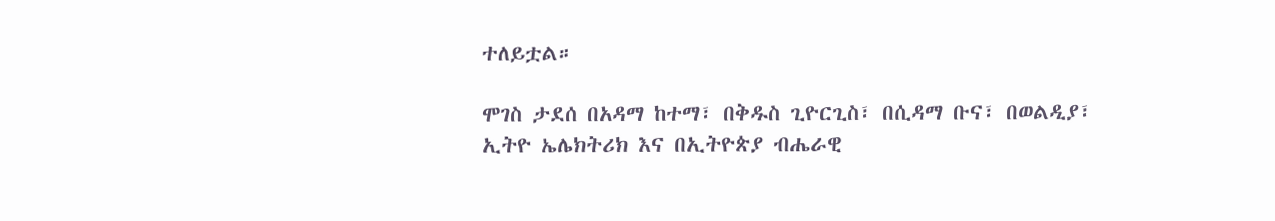ተለይቷል።

ሞገስ ታደሰ በአዳማ ከተማ፣ በቅዱስ ጊዮርጊስ፣ በሲዳማ ቡና፣ በወልዲያ፣ ኢትዮ ኤሌክትሪክ እና በኢትዮጵያ ብሔራዊ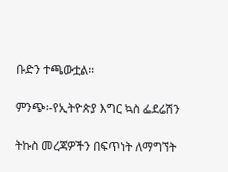ቡድን ተጫውቷል።

ምንጭ፡-የኢትዮጵያ እግር ኳስ ፌደሬሽን

ትኩስ መረጃዎችን በፍጥነት ለማግኘት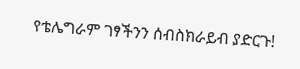የቴሌግራም ገፃችንን ሰብስክራይብ ያድርጉ!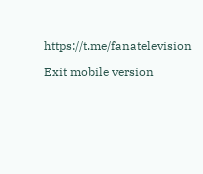https://t.me/fanatelevision

Exit mobile version